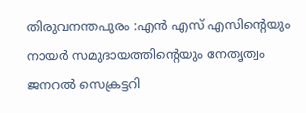തിരുവനന്തപുരം :എൻ എസ് എസിന്റെയും നായർ സമുദായത്തിന്റെയും നേതൃത്വം ജനറൽ സെക്രട്ടറി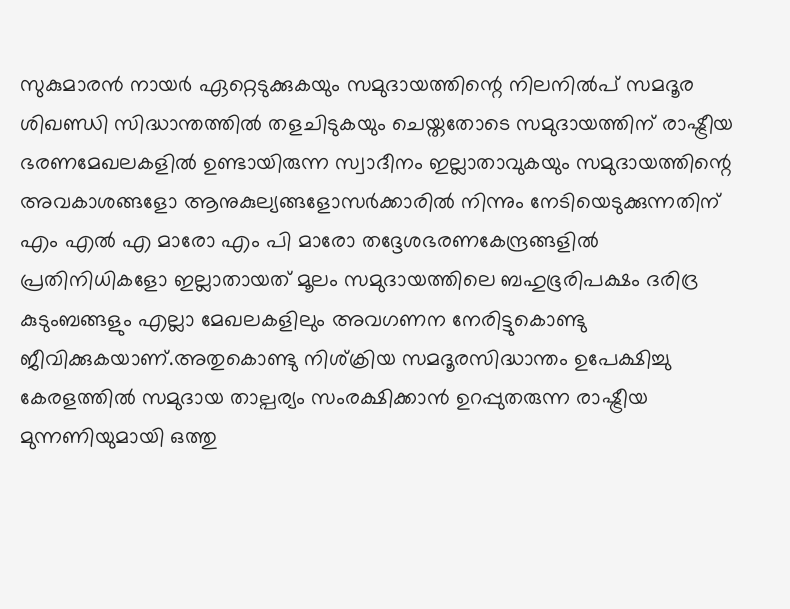സുകുമാരൻ നായർ ഏറ്റെടുക്കുകയും സമുദായത്തിന്റെ നിലനിൽപ് സമദൂര ശിഖണ്ഡി സിദ്ധാന്തത്തിൽ തളചിടുകയും ചെയ്തതോടെ സമുദായത്തിന് രാഷ്ട്രീയ ഭരണമേഖലകളിൽ ഉണ്ടായിരുന്ന സ്വാദീനം ഇല്ലാതാവുകയും സമുദായത്തിന്റെ അവകാശങ്ങളോ ആനുകുല്യങ്ങളോസർക്കാരിൽ നിന്നും നേടിയെടുക്കുന്നതിന് എം എൽ എ മാരോ എം പി മാരോ തദ്ദേശഭരണകേന്ദ്രങ്ങളിൽ പ്രതിനിധികളോ ഇല്ലാതായത് മൂലം സമുദായത്തിലെ ബഹുഭൂരിപക്ഷം ദരിദ്ര കുടുംബങ്ങളും എല്ലാ മേഖലകളിലും അവഗണന നേരിട്ടുകൊണ്ടു ജീവിക്കുകയാണ്.അതുകൊണ്ടു നിശ്ക്രിയ സമദൂരസിദ്ധാന്തം ഉപേക്ഷിച്ചു കേരളത്തിൽ സമുദായ താല്പര്യം സംരക്ഷിക്കാൻ ഉറപ്പുതരുന്ന രാഷ്ട്രീയ മുന്നണിയുമായി ഒത്തു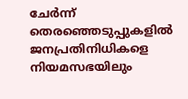ചേർന്ന് തെരഞ്ഞെടുപ്പുകളിൽ ജനപ്രതിനിധികളെ നിയമസഭയിലും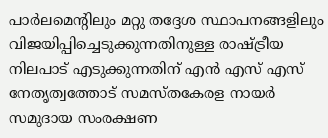പാർലമെന്റിലും മറ്റു തദ്ദേശ സ്ഥാപനങ്ങളിലും വിജയിപ്പിച്ചെടുക്കുന്നതിനുള്ള രാഷ്ട്രീയ നിലപാട് എടുക്കുന്നതിന് എൻ എസ് എസ് നേതൃത്വത്തോട് സമസ്തകേരള നായർ സമുദായ സംരക്ഷണ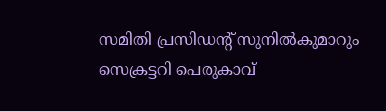സമിതി പ്രസിഡന്റ് സുനിൽകുമാറും സെക്രട്ടറി പെരുകാവ്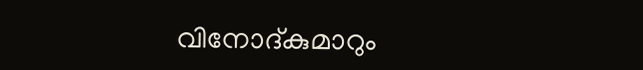വിനോദ്കുമാറും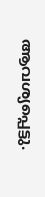ആവശ്യപ്പെട്ടു.